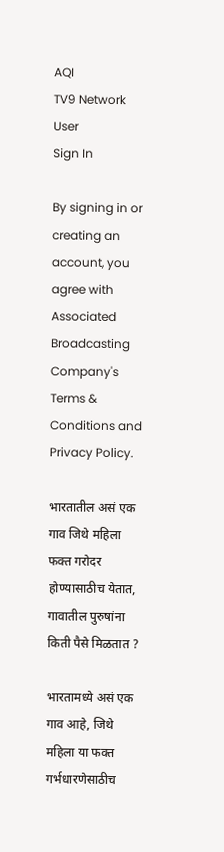AQI
TV9 Network
User
Sign In

By signing in or creating an account, you agree with Associated Broadcasting Company's Terms & Conditions and Privacy Policy.

भारतातील असं एक गाव जिथे महिला फक्त गरोदर होण्यासाठीच येतात, गावातील पुरुषांना किती पैसे मिळतात ?

भारतामध्ये असं एक गाव आहे, जिथे महिला या फक्त गर्भधारणेसाठीच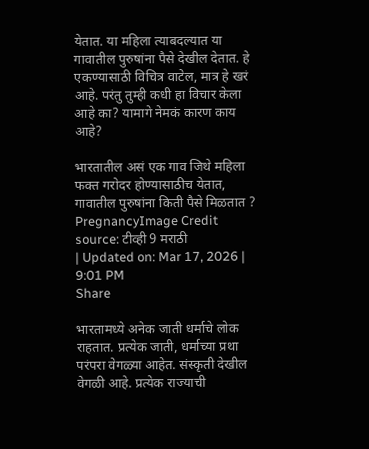येतात. या महिला त्याबदल्यात या गावातील पुरुषांना पैसे देखील देतात. हे एकण्यासाठी विचित्र वाटेल, मात्र हे खरं आहे. परंतु तुम्ही कधी हा विचार केला आहे का? यामागे नेमकं कारण काय आहे?

भारतातील असं एक गाव जिथे महिला फक्त गरोदर होण्यासाठीच येतात, गावातील पुरुषांना किती पैसे मिळतात ?
PregnancyImage Credit source: टीव्ही 9 मराठी
| Updated on: Mar 17, 2026 | 9:01 PM
Share

भारतामध्ये अनेक जाती धर्माचे लोक राहतात. प्रत्येक जाती, धर्माच्या प्रथा परंपरा वेगळ्या आहेत. संस्कृती देखील वेगळी आहे. प्रत्येक राज्याची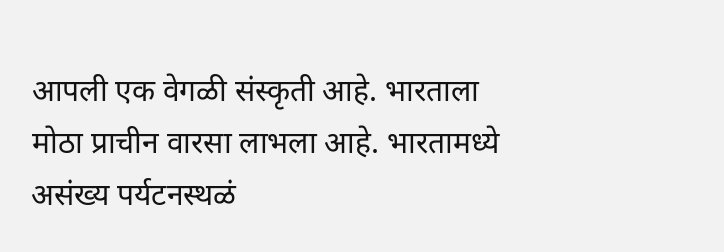आपली एक वेगळी संस्कृती आहे. भारताला मोठा प्राचीन वारसा लाभला आहे. भारतामध्ये असंख्य पर्यटनस्थळं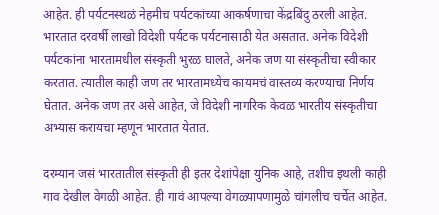आहेत. ही पर्यटनस्थळं नेहमीच पर्यटकांच्या आकर्षणाचा केंद्रबिंदु ठरली आहेत. भारतात दरवर्षी लाखो विदेशी पर्यटक पर्यटनासाठी येत असतात. अनेक विदेशी पर्यटकांना भारतामधील संस्कृती भुरळ घालते, अनेक जण या संस्कृतीचा स्वीकार करतात. त्यातील काही जण तर भारतामध्येच कायमचं वास्तव्य करण्याचा निर्णय घेतात. अनेक जण तर असे आहेत, जे विदेशी नागरिक केवळ भारतीय संस्कृतीचा अभ्यास करायचा म्हणून भारतात येतात.

दरम्यान जसं भारतातील संस्कृती ही इतर देशांपेक्षा युनिक आहे, तशीच इथली काही गाव देखील वेगळी आहेत. ही गावं आपल्या वेगळ्यापणामुळे चांगलीच चर्चेत आहेत.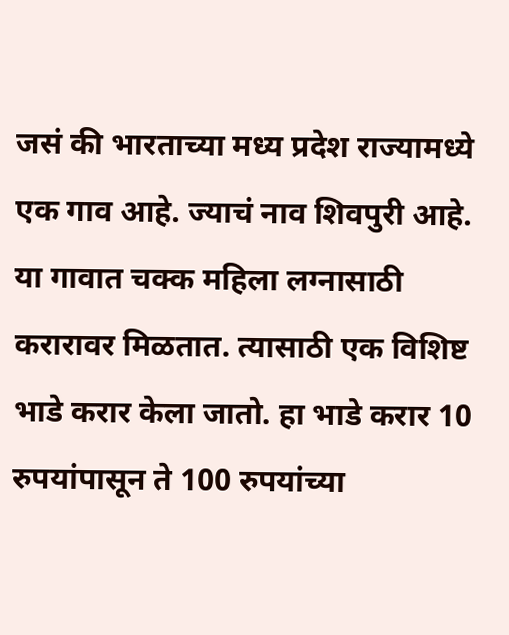जसं की भारताच्या मध्य प्रदेश राज्यामध्ये एक गाव आहे. ज्याचं नाव शिवपुरी आहे. या गावात चक्क महिला लग्नासाठी करारावर मिळतात. त्यासाठी एक विशिष्ट भाडे करार केला जातो. हा भाडे करार 10 रुपयांपासून ते 100 रुपयांच्या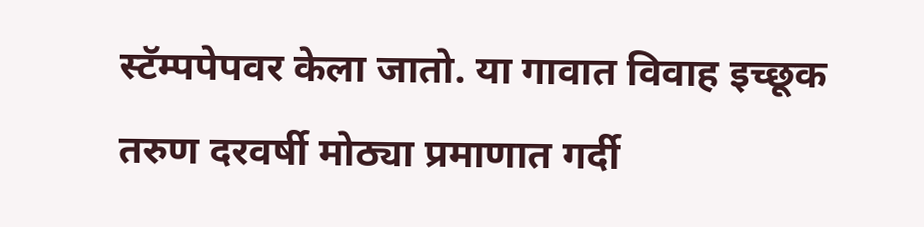स्टॅम्पपेपवर केला जातो. या गावात विवाह इच्छूक तरुण दरवर्षी मोठ्या प्रमाणात गर्दी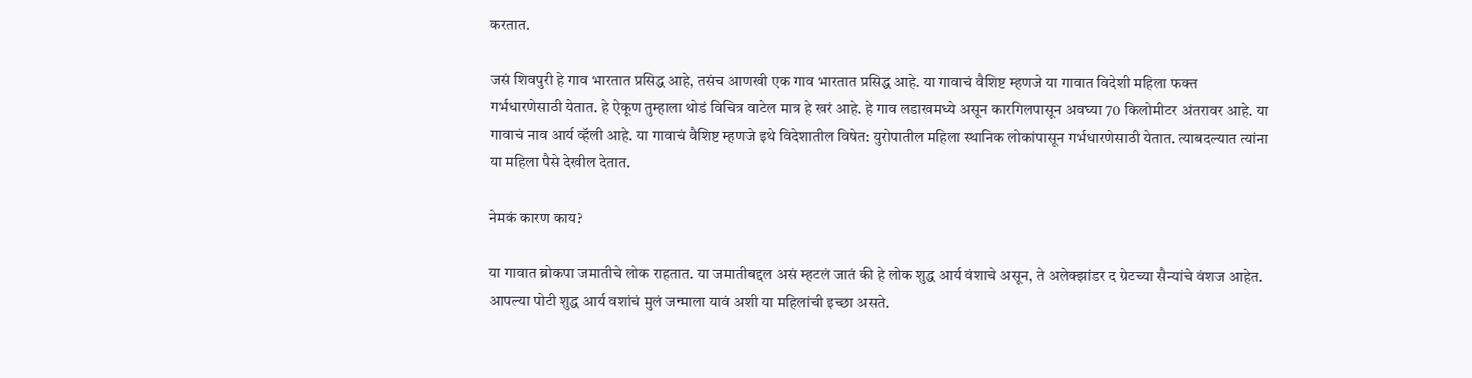करतात.

जसं शिवपुरी हे गाव भारतात प्रसिद्ध आहे, तसंच आणखी एक गाव भारतात प्रसिद्ध आहे. या गावाचं वैशिष्ट म्हणजे या गावात विदेशी महिला फक्त गर्भधारणेसाठी येतात. हे ऐकूण तुम्हाला थोडं विचित्र वाटेल मात्र हे खरं आहे. हे गाव लडाखमध्ये असून कारगिलपासून अवघ्या 70 किलोमीटर अंतरावर आहे. या गावाचं नाव आर्य व्हॅली आहे. या गावाचं वैशिष्ट म्हणजे इथे विदेशातील विषेत: युरोपातील महिला स्थानिक लोकांपासून गर्भधारणेसाठी येतात. त्याबदल्यात त्यांना या महिला पैसे देखील देतात.

नेमकं कारण काय?

या गावात ब्रोकपा जमातीचे लोक राहतात. या जमातीबद्दल असं म्हटलं जातं की हे लोक शुद्ध आर्य वंशाचे असून, ते अलेक्झांडर द ग्रेटच्या सैन्यांचे वंशज आहेत. आपल्या पोटी शुद्ध आर्य वशांचं मुलं जन्माला यावं अशी या महिलांची इच्छा असते.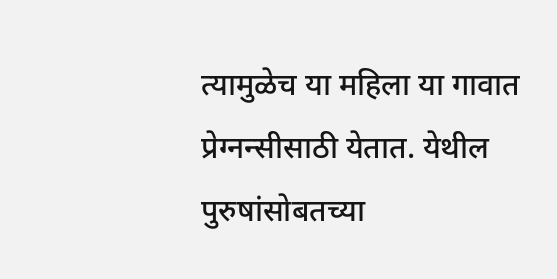त्यामुळेच या महिला या गावात प्रेग्नन्सीसाठी येतात. येथील पुरुषांसोबतच्या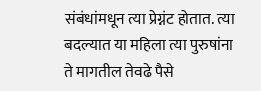संबंधांमधून त्या प्रेग्नंट होतात. त्या बदल्यात या महिला त्या पुरुषांना ते मागतील तेवढे पैसे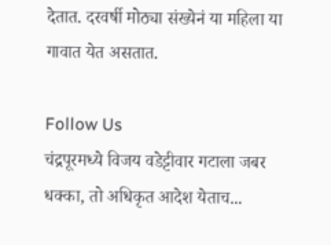देतात. दरवर्षी मोठ्या संख्येनं या महिला या गावात येत असतात.

Follow Us
चंद्रपूरमध्ये विजय वडेट्टीवार गटाला जबर धक्का, तो अधिकृत आदेश येताच...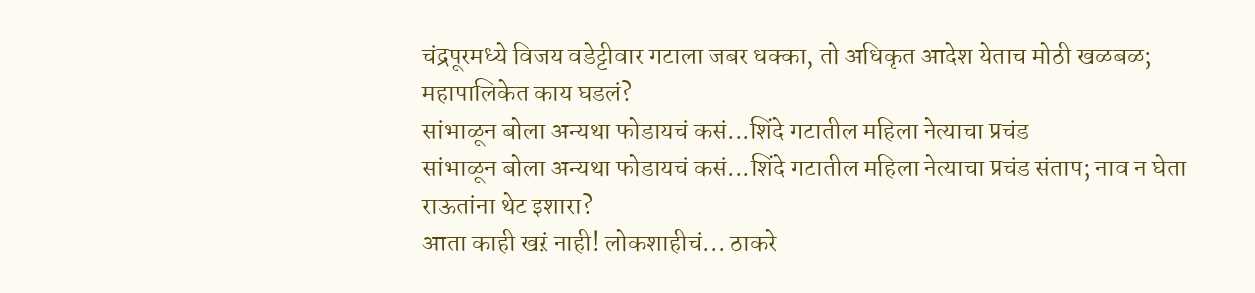चंद्रपूरमध्ये विजय वडेट्टीवार गटाला जबर धक्का, तो अधिकृत आदेश येताच मोठी खळबळ; महापालिकेत काय घडलं?
सांभाळून बोला अन्यथा फोडायचं कसं...शिंदे गटातील महिला नेत्याचा प्रचंड
सांभाळून बोला अन्यथा फोडायचं कसं...शिंदे गटातील महिला नेत्याचा प्रचंड संताप; नाव न घेता राऊतांना थेट इशारा?
आता काही खऱं नाही! लोकशाहीचं... ठाकरे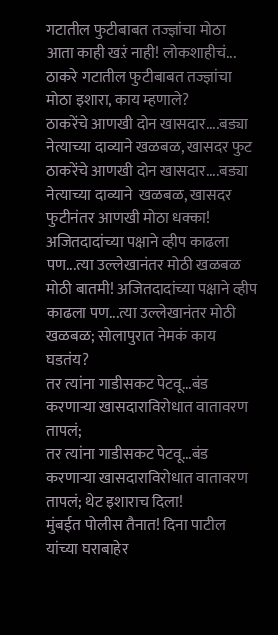गटातील फुटीबाबत तज्ज्ञांचा मोठा
आता काही खऱं नाही! लोकशाहीचं... ठाकरे गटातील फुटीबाबत तज्ज्ञांचा मोठा इशारा, काय म्हणाले?
ठाकरेंचे आणखी दोन खासदार....बड्या नेत्याच्या दाव्याने खळबळ, खासदर फुट
ठाकरेंचे आणखी दोन खासदार....बड्या नेत्याच्या दाव्याने  खळबळ, खासदर फुटीनंतर आणखी मोठा धक्का!
अजितदादांच्या पक्षाने व्हीप काढला पण...त्या उल्लेखानंतर मोठी खळबळ
मोठी बातमी! अजितदादांच्या पक्षाने व्हीप काढला पण...त्या उल्लेखानंतर मोठी खळबळ; सोलापुरात नेमकं काय घडतंय?
तर त्यांना गाडीसकट पेटवू...बंड करणाऱ्या खासदाराविरोधात वातावरण तापलं;
तर त्यांना गाडीसकट पेटवू...बंड करणाऱ्या खासदाराविरोधात वातावरण तापलं; थेट इशाराच दिला!
मुंबईत पोलीस तैनात! दिना पाटील यांच्या घराबाहेर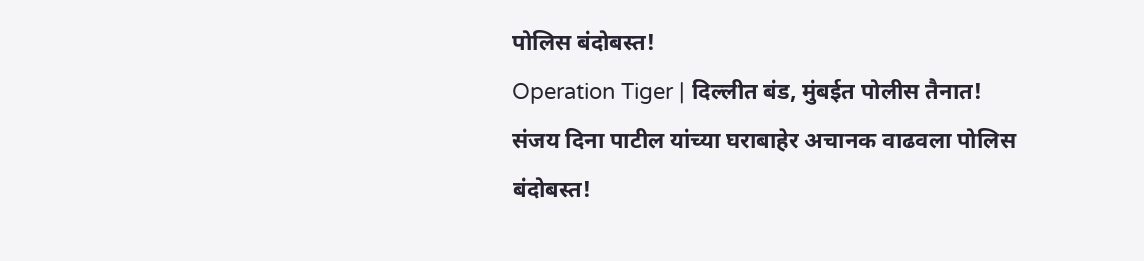पोलिस बंदोबस्त!
Operation Tiger | दिल्लीत बंड, मुंबईत पोलीस तैनात! संजय दिना पाटील यांच्या घराबाहेर अचानक वाढवला पोलिस बंदोबस्त!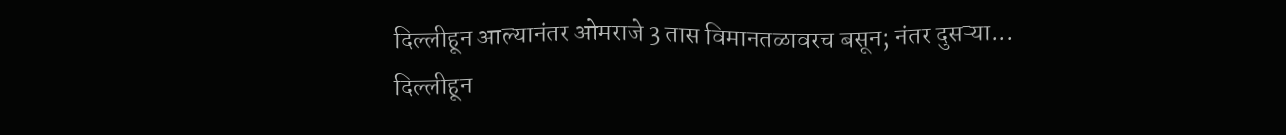दिल्लीहून आल्यानंतर ओमराजे 3 तास विमानतळावरच बसून; नंतर दुसऱ्या...
दिल्लीहून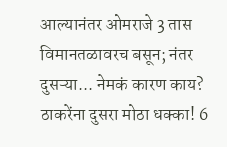आल्यानंतर ओमराजे 3 तास विमानतळावरच बसून; नंतर दुसऱ्या... नेमकं कारण काय?
ठाकरेंना दुसरा मोठा धक्का! 6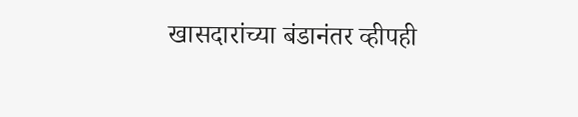खासदारांच्या बंडानंतर व्हीपही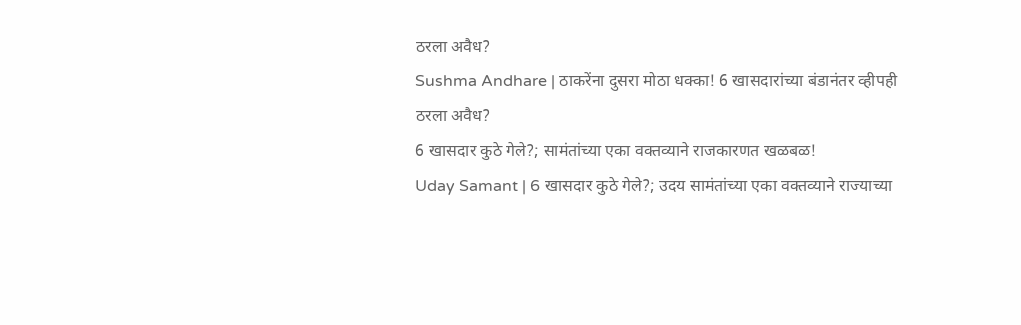ठरला अवैध?
Sushma Andhare | ठाकरेंना दुसरा मोठा धक्का! 6 खासदारांच्या बंडानंतर व्हीपही ठरला अवैध?
6 खासदार कुठे गेले?; सामंतांच्या एका वक्तव्याने राजकारणत खळबळ!
Uday Samant | 6 खासदार कुठे गेले?; उदय सामंतांच्या एका वक्तव्याने राज्याच्या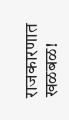राजकारणात खळबळ!